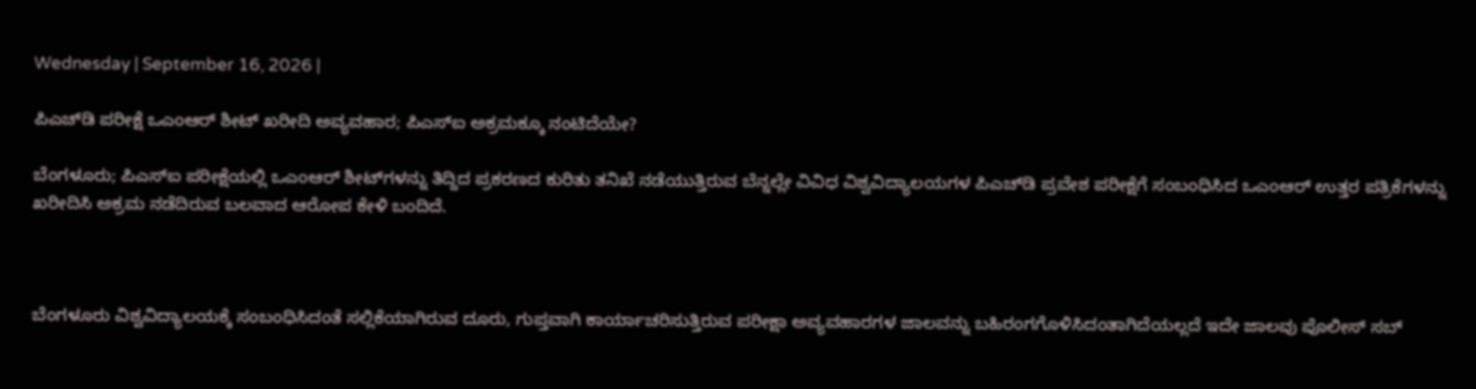Wednesday | September 16, 2026 |

ಪಿಎಚ್‌ಡಿ ಪರೀಕ್ಷೆ ಒಎಂಆರ್‌ ಶೀಟ್‌ ಖರೀದಿ ಅವ್ಯವಹಾರ; ಪಿಎಸ್‌ಐ ಅಕ್ರಮಕ್ಕೂ ನಂಟಿದೆಯೇ?

ಬೆಂಗಳೂರು; ಪಿಎಸ್‌ಐ ಪರೀಕ್ಷೆಯಲ್ಲಿ ಒಎಂಆರ್‌ ಶೀಟ್‌ಗಳನ್ನು ತಿದ್ದಿದ ಪ್ರಕರಣದ ಕುರಿತು ತನಿಖೆ ನಡೆಯುತ್ತಿರುವ ಬೆನ್ನಲ್ಲೇ ವಿವಿಧ ವಿಶ್ವವಿದ್ಯಾಲಯಗಳ ಪಿಎಚ್‌ಡಿ ಪ್ರವೇಶ ಪರೀಕ್ಷೆಗೆ ಸಂಬಂಧಿಸಿದ ಒಎಂಆರ್‌ ಉತ್ತರ ಪತ್ರಿಕೆಗಳನ್ನು ಖರೀದಿಸಿ ಅಕ್ರಮ ನಡೆದಿರುವ ಬಲವಾದ ಆರೋಪ ಕೇಳಿ ಬಂದಿದೆ.



ಬೆಂಗಳೂರು ವಿಶ್ವವಿದ್ಯಾಲಯಕ್ಕೆ ಸಂಬಂಧಿಸಿದಂತೆ ಸಲ್ಲಿಕೆಯಾಗಿರುವ ದೂರು, ಗುಪ್ತವಾಗಿ ಕಾರ್ಯಾಚರಿಸುತ್ತಿರುವ ಪರೀಕ್ಷಾ ಅವ್ಯವಹಾರಗಳ ಜಾಲವನ್ನು ಬಹಿರಂಗಗೊಳಿಸಿದಂತಾಗಿದೆಯಲ್ಲದೆ ಇದೇ ಜಾಲವು ಪೊಲೀಸ್‌ ಸಬ್‌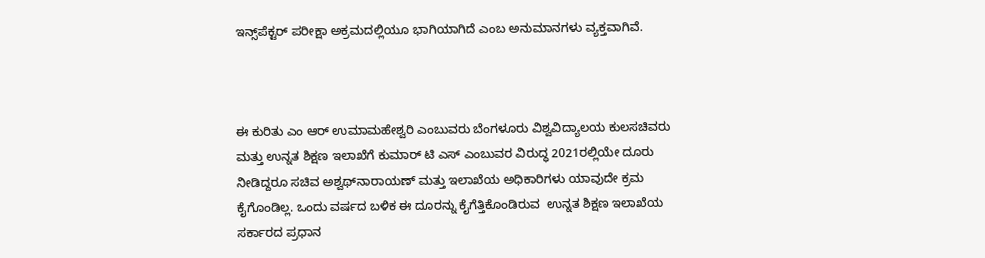ಇನ್ಸ್‌ಪೆಕ್ಟರ್‌ ಪರೀಕ್ಷಾ ಅಕ್ರಮದಲ್ಲಿಯೂ ಭಾಗಿಯಾಗಿದೆ ಎಂಬ ಅನುಮಾನಗಳು ವ್ಯಕ್ತವಾಗಿವೆ.



ಈ ಕುರಿತು ಎಂ ಆರ್‌ ಉಮಾಮಹೇಶ್ವರಿ ಎಂಬುವರು ಬೆಂಗಳೂರು ವಿಶ್ವವಿದ್ಯಾಲಯ ಕುಲಸಚಿವರು ಮತ್ತು ಉನ್ನತ ಶಿಕ್ಷಣ ಇಲಾಖೆಗೆ ಕುಮಾರ್‌ ಟಿ ಎಸ್‌ ಎಂಬುವರ ವಿರುದ್ಧ 2021ರಲ್ಲಿಯೇ ದೂರು ನೀಡಿದ್ದರೂ ಸಚಿವ ಅಶ್ವಥ್‌ನಾರಾಯಣ್‌ ಮತ್ತು ಇಲಾಖೆಯ ಅಧಿಕಾರಿಗಳು ಯಾವುದೇ ಕ್ರಮ ಕೈಗೊಂಡಿಲ್ಲ. ಒಂದು ವರ್ಷದ ಬಳಿಕ ಈ ದೂರನ್ನು ಕೈಗೆತ್ತಿಕೊಂಡಿರುವ  ಉನ್ನತ ಶಿಕ್ಷಣ ಇಲಾಖೆಯ ಸರ್ಕಾರದ ಪ್ರಧಾನ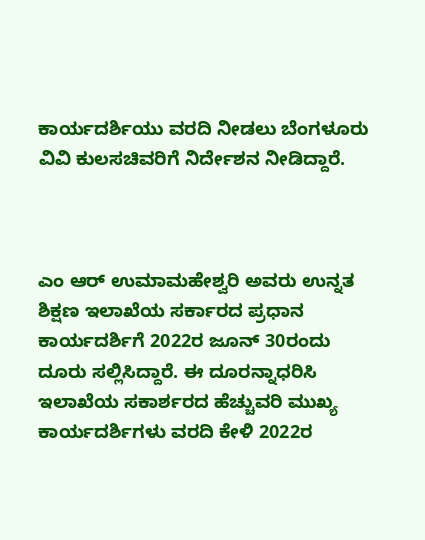ಕಾರ್ಯದರ್ಶಿಯು ವರದಿ ನೀಡಲು ಬೆಂಗಳೂರು ವಿವಿ ಕುಲಸಚಿವರಿಗೆ ನಿರ್ದೇಶನ ನೀಡಿದ್ದಾರೆ.



ಎಂ ಆರ್‌ ಉಮಾಮಹೇಶ್ವರಿ ಅವರು ಉನ್ನತ ಶಿಕ್ಷಣ ಇಲಾಖೆಯ ಸರ್ಕಾರದ ಪ್ರಧಾನ ಕಾರ್ಯದರ್ಶಿಗೆ 2022ರ ಜೂನ್‌ 30ರಂದು ದೂರು ಸಲ್ಲಿಸಿದ್ದಾರೆ. ಈ ದೂರನ್ನಾಧರಿಸಿ ಇಲಾಖೆಯ ಸಕಾರ್ಶರದ ಹೆಚ್ಚುವರಿ ಮುಖ್ಯ ಕಾರ್ಯದರ್ಶಿಗಳು ವರದಿ ಕೇಳಿ 2022ರ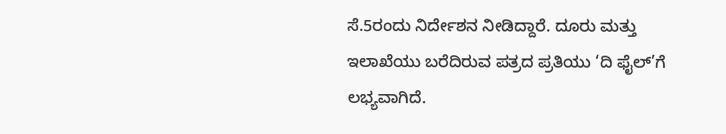ಸೆ.5ರಂದು ನಿರ್ದೇಶನ ನೀಡಿದ್ದಾರೆ. ದೂರು ಮತ್ತು ಇಲಾಖೆಯು ಬರೆದಿರುವ ಪತ್ರದ ಪ್ರತಿಯು ‘ದಿ ಫೈಲ್‌’ಗೆ ಲಭ್ಯವಾಗಿದೆ.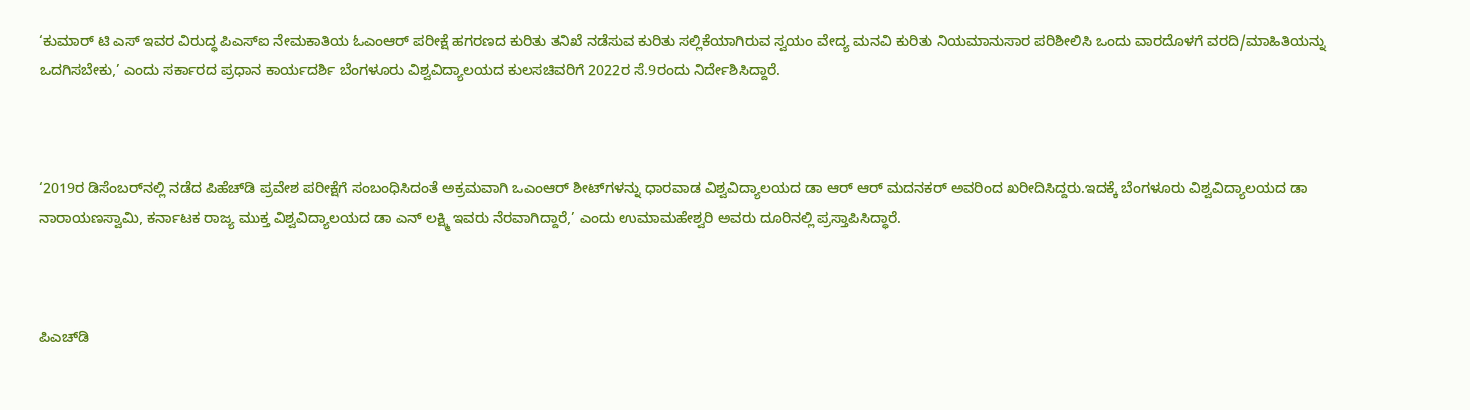‘ಕುಮಾರ್ ಟಿ ಎಸ್‌ ಇವರ ವಿರುದ್ಧ ಪಿಎಸ್‌ಐ ನೇಮಕಾತಿಯ ಓಎಂಆರ್‌ ಪರೀಕ್ಷೆ ಹಗರಣದ ಕುರಿತು ತನಿಖೆ ನಡೆಸುವ ಕುರಿತು ಸಲ್ಲಿಕೆಯಾಗಿರುವ ಸ್ವಯಂ ವೇದ್ಯ ಮನವಿ ಕುರಿತು ನಿಯಮಾನುಸಾರ ಪರಿಶೀಲಿಸಿ ಒಂದು ವಾರದೊಳಗೆ ವರದಿ/ಮಾಹಿತಿಯನ್ನು ಒದಗಿಸಬೇಕು,’ ಎಂದು ಸರ್ಕಾರದ ಪ್ರಧಾನ ಕಾರ್ಯದರ್ಶಿ ಬೆಂಗಳೂರು ವಿಶ್ವವಿದ್ಯಾಲಯದ ಕುಲಸಚಿವರಿಗೆ 2022ರ ಸೆ.9ರಂದು ನಿರ್ದೇಶಿಸಿದ್ದಾರೆ.



‘2019ರ ಡಿಸೆಂಬರ್‌ನಲ್ಲಿ ನಡೆದ ಪಿಹೆಚ್‌ಡಿ ಪ್ರವೇಶ ಪರೀಕ್ಷೆಗೆ ಸಂಬಂಧಿಸಿದಂತೆ ಅಕ್ರಮವಾಗಿ ಒಎಂಆರ್‌ ಶೀಟ್‌ಗಳನ್ನು ಧಾರವಾಡ ವಿಶ್ವವಿದ್ಯಾಲಯದ ಡಾ ಆರ್‌ ಆರ್‌ ಮದನಕರ್‌ ಅವರಿಂದ ಖರೀದಿಸಿದ್ದರು.ಇದಕ್ಕೆ ಬೆಂಗಳೂರು ವಿಶ್ವವಿದ್ಯಾಲಯದ ಡಾ ನಾರಾಯಣಸ್ವಾಮಿ, ಕರ್ನಾಟಕ ರಾಜ್ಯ ಮುಕ್ತ ವಿಶ್ವವಿದ್ಯಾಲಯದ ಡಾ ಎನ್ ಲಕ್ಷ್ಮಿ ಇವರು ನೆರವಾಗಿದ್ದಾರೆ,’ ಎಂದು ಉಮಾಮಹೇಶ್ವರಿ ಅವರು ದೂರಿನಲ್ಲಿ ಪ್ರಸ್ತಾಪಿಸಿದ್ಧಾರೆ.



ಪಿಎಚ್‌ಡಿ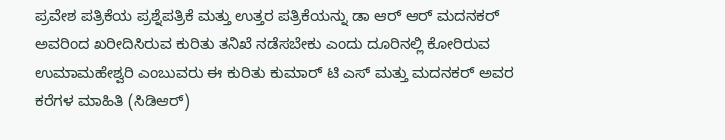ಪ್ರವೇಶ ಪತ್ರಿಕೆಯ ಪ್ರಶ್ನೆಪತ್ರಿಕೆ ಮತ್ತು ಉತ್ತರ ಪತ್ರಿಕೆಯನ್ನು ಡಾ ಆರ್‌ ಆರ್‌ ಮದನಕರ್‌ ಅವರಿಂದ ಖರೀದಿಸಿರುವ ಕುರಿತು ತನಿಖೆ ನಡೆಸಬೇಕು ಎಂದು ದೂರಿನಲ್ಲಿ ಕೋರಿರುವ ಉಮಾಮಹೇಶ್ವರಿ ಎಂಬುವರು ಈ ಕುರಿತು ಕುಮಾರ್‌ ಟಿ ಎಸ್‌ ಮತ್ತು ಮದನಕರ್‌ ಅವರ ಕರೆಗಳ ಮಾಹಿತಿ (ಸಿಡಿಆರ್‌)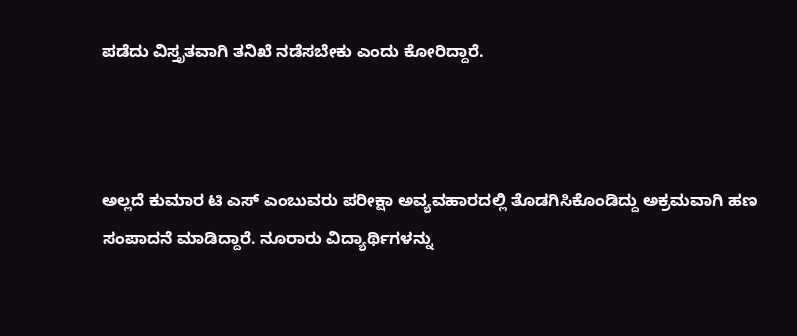ಪಡೆದು ವಿಸ್ತೃತವಾಗಿ ತನಿಖೆ ನಡೆಸಬೇಕು ಎಂದು ಕೋರಿದ್ದಾರೆ.



ಅಲ್ಲದೆ ಕುಮಾರ ಟಿ ಎಸ್‌ ಎಂಬುವರು ಪರೀಕ್ಷಾ ಅವ್ಯವಹಾರದಲ್ಲಿ ತೊಡಗಿಸಿಕೊಂಡಿದ್ದು ಅಕ್ರಮವಾಗಿ ಹಣ ಸಂಪಾದನೆ ಮಾಡಿದ್ದಾರೆ. ನೂರಾರು ವಿದ್ಯಾರ್ಥಿಗಳನ್ನು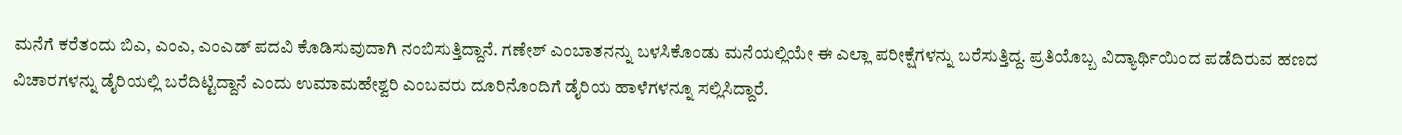ಮನೆಗೆ ಕರೆತಂದು ಬಿಎ, ಎಂಎ, ಎಂಎಡ್‌ ಪದವಿ ಕೊಡಿಸುವುದಾಗಿ ನಂಬಿಸುತ್ತಿದ್ದಾನೆ. ಗಣೇಶ್‌ ಎಂಬಾತನನ್ನು ಬಳಸಿಕೊಂಡು ಮನೆಯಲ್ಲಿಯೇ ಈ ಎಲ್ಲಾ ಪರೀಕ್ಷೆಗಳನ್ನು ಬರೆಸುತ್ತಿದ್ದ. ಪ್ರತಿಯೊಬ್ಬ ವಿದ್ಯಾರ್ಥಿಯಿಂದ ಪಡೆದಿರುವ ಹಣದ ವಿಚಾರಗಳನ್ನು ಡೈರಿಯಲ್ಲಿ ಬರೆದಿಟ್ಟಿದ್ದಾನೆ ಎಂದು ಉಮಾಮಹೇಶ್ವರಿ ಎಂಬವರು ದೂರಿನೊಂದಿಗೆ ಡೈರಿಯ ಹಾಳೆಗಳನ್ನೂ ಸಲ್ಲಿಸಿದ್ದಾರೆ.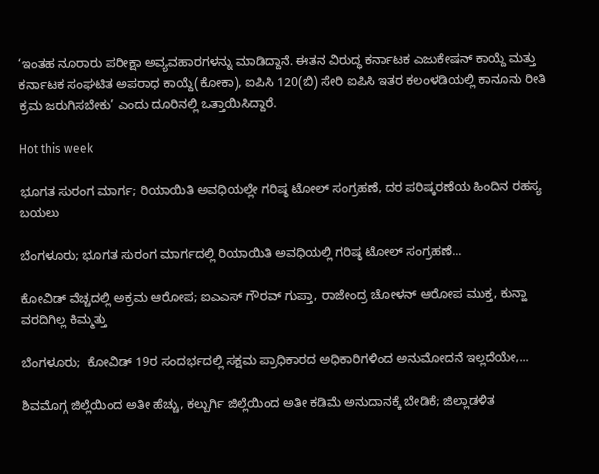‘ಇಂತಹ ನೂರಾರು ಪರೀಕ್ಷಾ ಅವ್ಯವಹಾರಗಳನ್ನು ಮಾಡಿದ್ದಾನೆ. ಈತನ ವಿರುದ್ಧ ಕರ್ನಾಟಕ ಎಜುಕೇಷನ್‌ ಕಾಯ್ದೆ ಮತ್ತು ಕರ್ನಾಟಕ ಸಂಘಟಿತ ಅಪರಾಧ ಕಾಯ್ದೆ(ಕೋಕಾ), ಐಪಿಸಿ 120(ಬಿ) ಸೇರಿ ಐಪಿಸಿ ಇತರ ಕಲಂಳಡಿಯಲ್ಲಿ ಕಾನೂನು ರೀತಿ ಕ್ರಮ ಜರುಗಿಸಬೇಕು’ ಎಂದು ದೂರಿನಲ್ಲಿ ಒತ್ತಾಯಿಸಿದ್ದಾರೆ.

Hot this week

ಭೂಗತ ಸುರಂಗ ಮಾರ್ಗ; ರಿಯಾಯಿತಿ ಅವಧಿಯಲ್ಲೇ ಗರಿಷ್ಠ ಟೋಲ್‌ ಸಂಗ್ರಹಣೆ, ದರ ಪರಿಷ್ಕರಣೆಯ ಹಿಂದಿನ ರಹಸ್ಯ ಬಯಲು

ಬೆಂಗಳೂರು; ಭೂಗತ ಸುರಂಗ ಮಾರ್ಗದಲ್ಲಿ ರಿಯಾಯಿತಿ ಅವಧಿಯಲ್ಲಿ ಗರಿಷ್ಠ ಟೋಲ್‌ ಸಂಗ್ರಹಣೆ...

ಕೋವಿಡ್ ವೆಚ್ಚದಲ್ಲಿ ಅಕ್ರಮ ಆರೋಪ; ಐಎಎಸ್‌ ಗೌರವ್ ಗುಪ್ತಾ, ರಾಜೇಂದ್ರ ಚೋಳನ್ ಆರೋಪ ಮುಕ್ತ, ಕುನ್ಹಾ ವರದಿಗಿಲ್ಲ ಕಿಮ್ಮತ್ತು

ಬೆಂಗಳೂರು;  ಕೋವಿಡ್‌ 19ರ ಸಂದರ್ಭದಲ್ಲಿ ಸಕ್ಷಮ ಪ್ರಾಧಿಕಾರದ ಅಧಿಕಾರಿಗಳಿಂದ ಅನುಮೋದನೆ ಇಲ್ಲದೆಯೇ,...

ಶಿವಮೊಗ್ಗ ಜಿಲ್ಲೆಯಿಂದ ಅತೀ ಹೆಚ್ಚು, ಕಲ್ಬುರ್ಗಿ ಜಿಲ್ಲೆಯಿಂದ ಅತೀ ಕಡಿಮೆ ಅನುದಾನಕ್ಕೆ ಬೇಡಿಕೆ; ಜಿಲ್ಲಾಡಳಿತ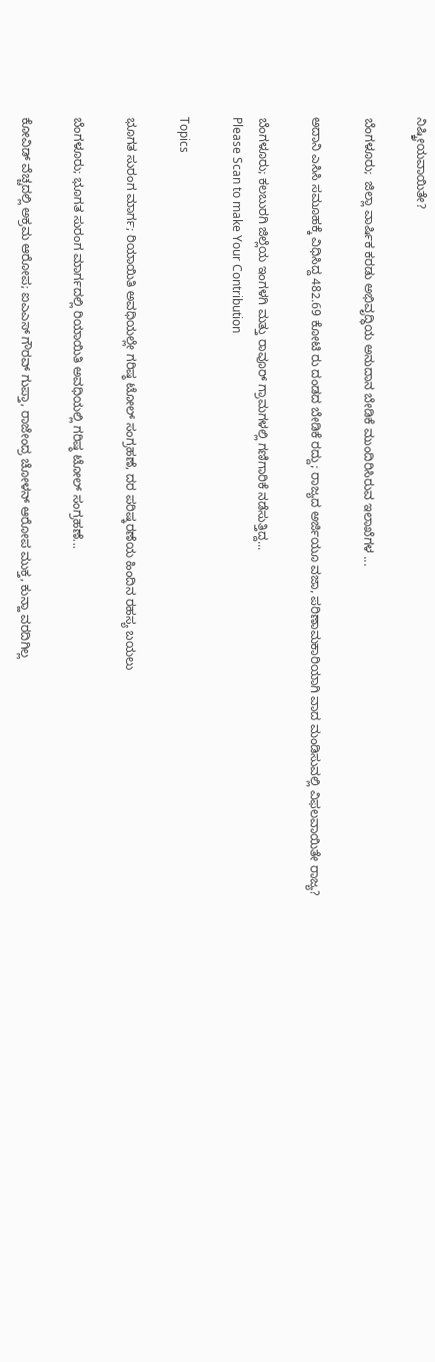ನಿಷ್ಕ್ರೀಯವಾಯಿತೇ?

ಬೆಂಗಳೂರು;  ಜಿಲ್ಲಾ ವಾರ್ಷಿಕ ಕರಡು ಅಭಿವೃದ್ಧಿಯ ಅನುದಾನ ಬೇಡಿಕೆ ಮುಂದಿರಿಸಿರುವ ಇಲಾಖೆಗಳ ...

ಅದಾನಿ ಎಸಿಸಿ ಸಮೂಹಕ್ಕೆ ವಿಧಿಸಿದ್ದ 482.69 ಕೋಟಿ ರು ದಂಡದ ಬೇಡಿಕೆ ರದ್ದು; ರಾಜ್ಯದ ಅರ್ಜಿಯೂ ವಜಾ, ಪರಿಣಾಮಕಾರಿಯಾಗಿ ವಾದ ಮಂಡಿಸುವಲ್ಲಿ ವಿಫಲವಾಯಿತೇ ರಾಜ್ಯ?

ಬೆಂಗಳೂರು; ಕಲಬುರಗಿ ಜಿಲ್ಲೆಯ ಇಂಗಳಗಿ ಮತ್ತು ರಾವೂರ್ ಗ್ರಾಮಗಳಲ್ಲಿ ಗಣಿಗಾರಿಕೆ ನಡೆಸುತ್ತಿದ್ದ...
Please Scan to make Your Contribution

Topics

ಭೂಗತ ಸುರಂಗ ಮಾರ್ಗ; ರಿಯಾಯಿತಿ ಅವಧಿಯಲ್ಲೇ ಗರಿಷ್ಠ ಟೋಲ್‌ ಸಂಗ್ರಹಣೆ, ದರ ಪರಿಷ್ಕರಣೆಯ ಹಿಂದಿನ ರಹಸ್ಯ ಬಯಲು

ಬೆಂಗಳೂರು; ಭೂಗತ ಸುರಂಗ ಮಾರ್ಗದಲ್ಲಿ ರಿಯಾಯಿತಿ ಅವಧಿಯಲ್ಲಿ ಗರಿಷ್ಠ ಟೋಲ್‌ ಸಂಗ್ರಹಣೆ...

ಕೋವಿಡ್ ವೆಚ್ಚದಲ್ಲಿ ಅಕ್ರಮ ಆರೋಪ; ಐಎಎಸ್‌ ಗೌರವ್ ಗುಪ್ತಾ, ರಾಜೇಂದ್ರ ಚೋಳನ್ ಆರೋಪ ಮುಕ್ತ, ಕುನ್ಹಾ ವರದಿಗಿಲ್ಲ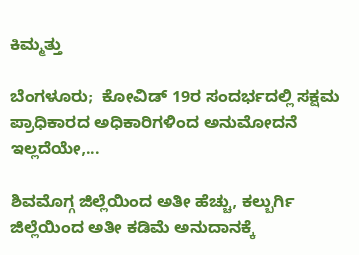ಕಿಮ್ಮತ್ತು

ಬೆಂಗಳೂರು;  ಕೋವಿಡ್‌ 19ರ ಸಂದರ್ಭದಲ್ಲಿ ಸಕ್ಷಮ ಪ್ರಾಧಿಕಾರದ ಅಧಿಕಾರಿಗಳಿಂದ ಅನುಮೋದನೆ ಇಲ್ಲದೆಯೇ,...

ಶಿವಮೊಗ್ಗ ಜಿಲ್ಲೆಯಿಂದ ಅತೀ ಹೆಚ್ಚು, ಕಲ್ಬುರ್ಗಿ ಜಿಲ್ಲೆಯಿಂದ ಅತೀ ಕಡಿಮೆ ಅನುದಾನಕ್ಕೆ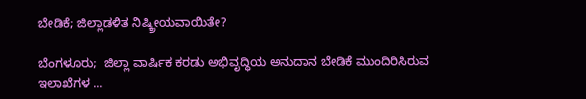ಬೇಡಿಕೆ; ಜಿಲ್ಲಾಡಳಿತ ನಿಷ್ಕ್ರೀಯವಾಯಿತೇ?

ಬೆಂಗಳೂರು;  ಜಿಲ್ಲಾ ವಾರ್ಷಿಕ ಕರಡು ಅಭಿವೃದ್ಧಿಯ ಅನುದಾನ ಬೇಡಿಕೆ ಮುಂದಿರಿಸಿರುವ ಇಲಾಖೆಗಳ ...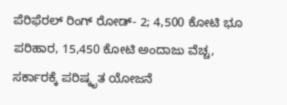ಪೆರಿಫೆರಲ್ ರಿಂಗ್‌ ರೋಡ್‌- 2; 4,500 ಕೋಟಿ ಭೂ ಪರಿಹಾರ, 15,450 ಕೋಟಿ ಅಂದಾಜು ವೆಚ್ಚ, ಸರ್ಕಾರಕ್ಕೆ ಪರಿಷ್ಕೃತ ಯೋಜನೆ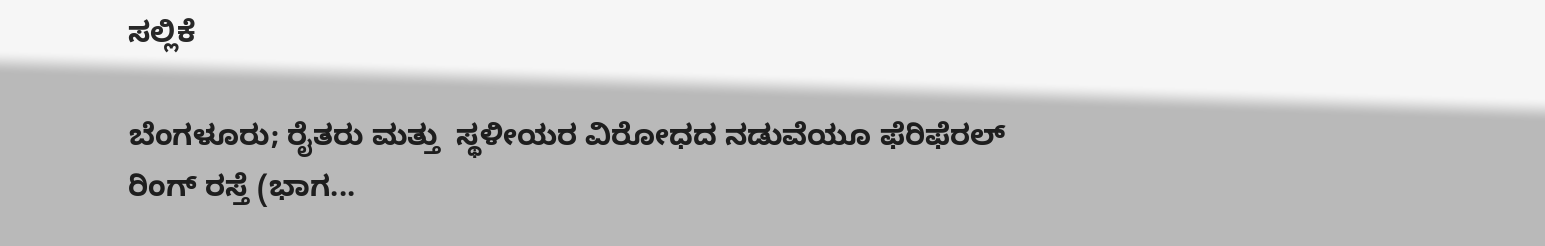ಸಲ್ಲಿಕೆ

ಬೆಂಗಳೂರು; ರೈತರು ಮತ್ತು  ಸ್ಥಳೀಯರ ವಿರೋಧದ ನಡುವೆಯೂ ಫೆರಿಫೆರಲ್ ರಿಂಗ್‌ ರಸ್ತೆ (ಭಾಗ...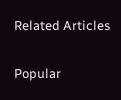Related Articles

Popular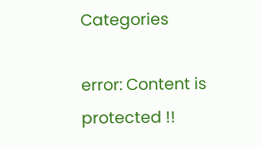Categories

error: Content is protected !!